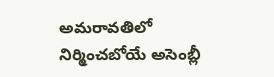అమరావతిలో నిర్మించబోయే అసెంబ్లీ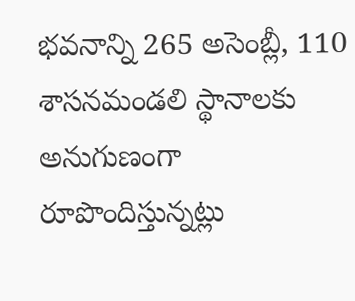భవనాన్ని 265 అసెంబ్లీ, 110 శాసనమండలి స్థానాలకు అనుగుణంగా రూపొందిస్తున్నట్లు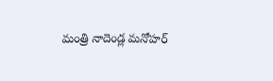మంత్రి నాదెండ్ల మనోహర్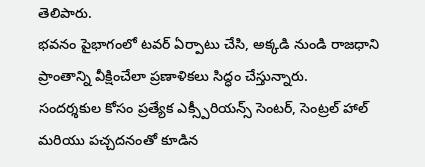తెలిపారు.
భవనం పైభాగంలో టవర్ ఏర్పాటు చేసి, అక్కడి నుండి రాజధాని ప్రాంతాన్ని వీక్షించేలా ప్రణాళికలు సిద్ధం చేస్తున్నారు.
సందర్శకుల కోసం ప్రత్యేక ఎక్స్పీరియన్స్ సెంటర్, సెంట్రల్ హాల్ మరియు పచ్చదనంతో కూడిన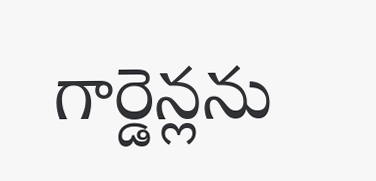గార్డెన్లను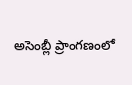అసెంబ్లీ ప్రాంగణంలో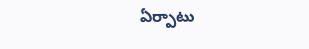ఏర్పాటు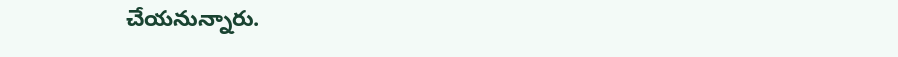చేయనున్నారు.